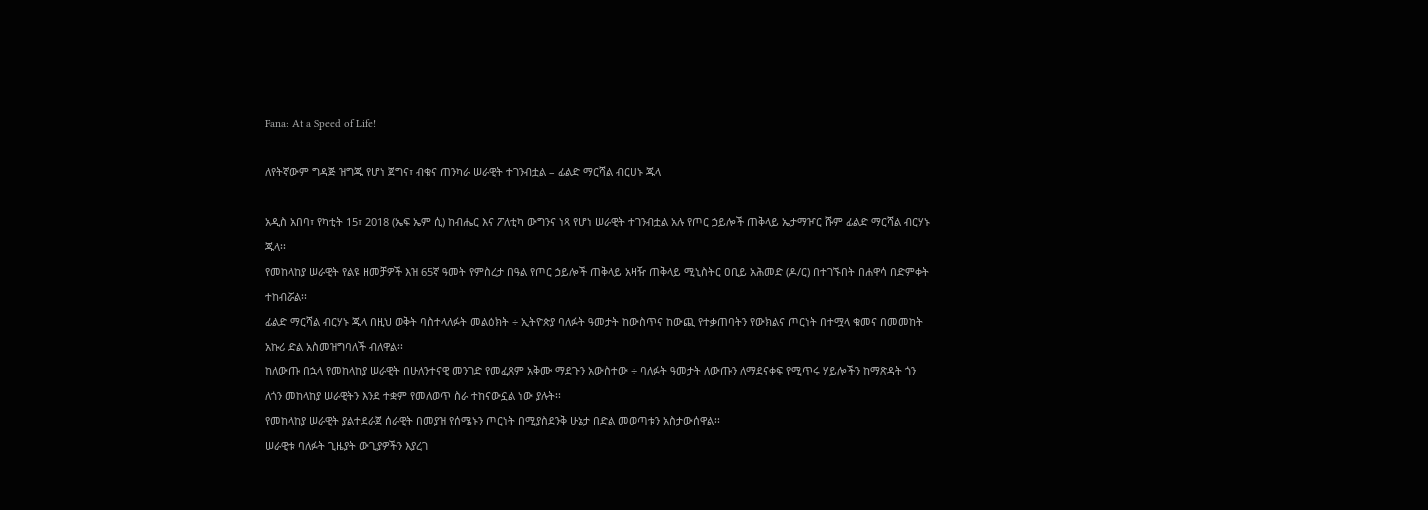Fana: At a Speed of Life!

ለየትኛውም ግዳጅ ዝግጁ የሆነ ጀግና፣ ብቁና ጠንካራ ሠራዊት ተገንብቷል – ፊልድ ማርሻል ብርሀኑ ጁላ

አዲስ አበባ፣ የካቲት 15፣ 2018 (ኤፍ ኤም ሲ) ከብሔር እና ፖለቲካ ውግንና ነጻ የሆነ ሠራዊት ተገንብቷል አሉ የጦር ኃይሎች ጠቅላይ ኤታማዦር ሹም ፊልድ ማርሻል ብርሃኑ ጁላ፡፡
የመከላከያ ሠራዊት የልዩ ዘመቻዎች እዝ 65ኛ ዓመት የምስረታ በዓል የጦር ኃይሎች ጠቅላይ አዛዥ ጠቅላይ ሚኒስትር ዐቢይ አሕመድ (ዶ/ር) በተገኙበት በሐዋሳ በድምቀት ተከብሯል፡፡
ፊልድ ማርሻል ብርሃኑ ጁላ በዚህ ወቅት ባስተላለፉት መልዕክት ÷ ኢትዮጵያ ባለፉት ዓመታት ከውስጥና ከውጪ የተቃጠባትን የውክልና ጦርነት በተሟላ ቁመና በመመከት አኩሪ ድል አስመዝግባለች ብለዋል፡፡
ከለውጡ በኋላ የመከላከያ ሠራዊት በሁለንተናዊ መንገድ የመፈጸም አቅሙ ማደጉን አውስተው ÷ ባለፉት ዓመታት ለውጡን ለማደናቀፍ የሚጥሩ ሃይሎችን ከማጽዳት ጎን ለጎን መከላከያ ሠራዊትን እንደ ተቋም የመለወጥ ስራ ተከናውኗል ነው ያሉት፡፡
የመከላከያ ሠራዊት ያልተደራጀ ሰራዊት በመያዝ የሰሜኑን ጦርነት በሚያስደንቅ ሁኔታ በድል መወጣቱን አስታውሰዋል፡፡
ሠራዊቱ ባለፉት ጊዜያት ውጊያዎችን እያረገ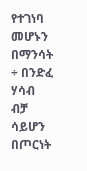የተገነባ መሆኑን በማንሳት ÷ በንድፈ ሃሳብ ብቻ ሳይሆን በጦርነት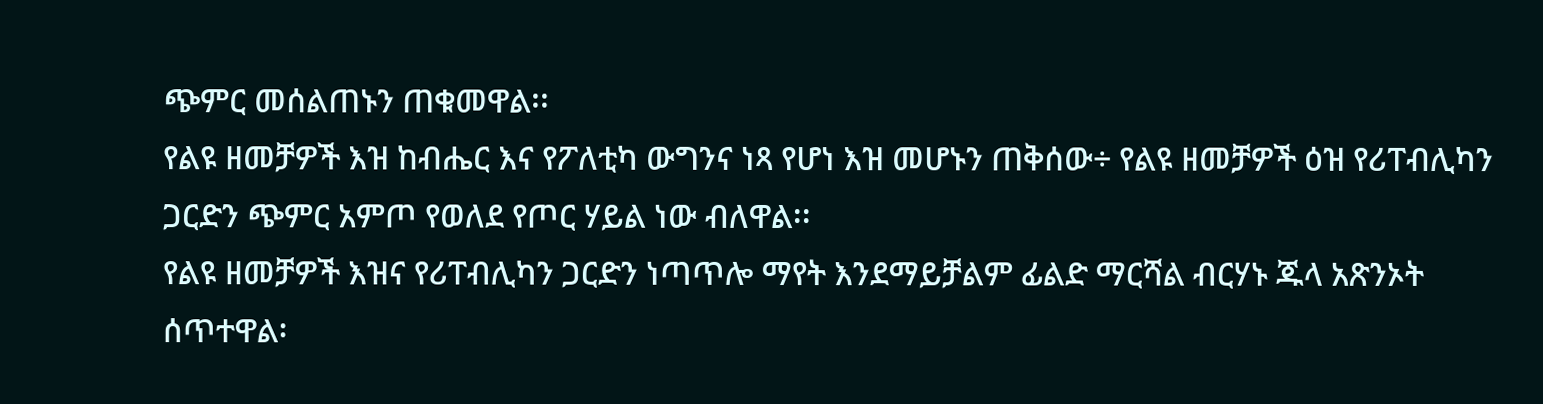ጭምር መሰልጠኑን ጠቁመዋል፡፡
የልዩ ዘመቻዎች እዝ ከብሔር እና የፖለቲካ ውግንና ነጻ የሆነ እዝ መሆኑን ጠቅሰው÷ የልዩ ዘመቻዎች ዕዝ የሪፐብሊካን ጋርድን ጭምር አምጦ የወለደ የጦር ሃይል ነው ብለዋል፡፡
የልዩ ዘመቻዎች እዝና የሪፐብሊካን ጋርድን ነጣጥሎ ማየት እንደማይቻልም ፊልድ ማርሻል ብርሃኑ ጁላ አጽንኦት ሰጥተዋል፡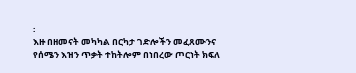፡
እዙ በዘመናት መካካል በርካታ ገድሎችን መፈጸሙንና የሰሜን እዝን ጥቃት ተከትሎም በነበረው ጦርነት ክፍለ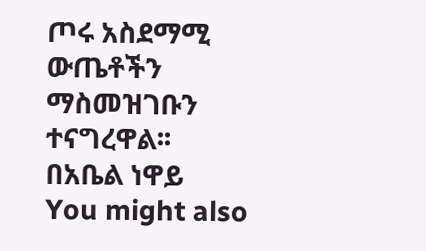ጦሩ አስደማሚ ውጤቶችን ማስመዝገቡን ተናግረዋል፡፡
በአቤል ነዋይ
You might also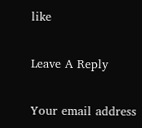like

Leave A Reply

Your email address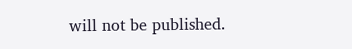will not be published.